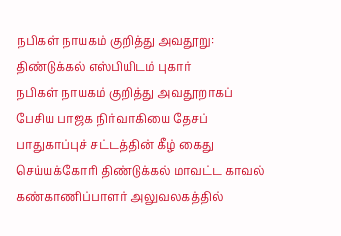நபிகள் நாயகம் குறித்து அவதூறு: திண்டுக்கல் எஸ்பியிடம் புகார்
நபிகள் நாயகம் குறித்து அவதூறாகப் பேசிய பாஜக நிர்வாகியை தேசப் பாதுகாப்புச் சட்டத்தின் கீழ் கைது செய்யக்கோரி திண்டுக்கல் மாவட்ட காவல் கண்காணிப்பாளர் அலுவலகத்தில்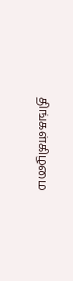திங்கள்கிழமை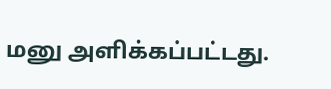மனு அளிக்கப்பட்டது.